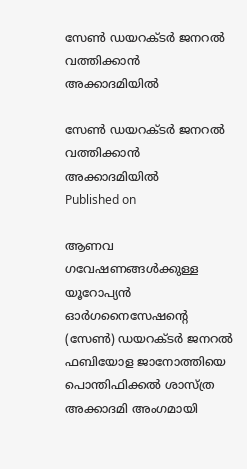സേണ്‍ ഡയറക്ടര്‍ ജനറല്‍ വത്തിക്കാന്‍ അക്കാദമിയില്‍

സേണ്‍ ഡയറക്ടര്‍ ജനറല്‍ വത്തിക്കാന്‍ അക്കാദമിയില്‍
Published on

ആണവ ഗവേഷണങ്ങള്‍ക്കുള്ള യൂറോപ്യന്‍ ഓര്‍ഗനൈസേഷന്റെ (സേണ്‍) ഡയറക്ടര്‍ ജനറല്‍ ഫബിയോള ജാനോത്തിയെ പൊന്തിഫിക്കല്‍ ശാസ്ത്ര അക്കാദമി അംഗമായി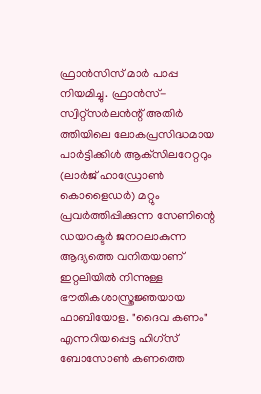ഫ്രാന്‍സിസ് മാര്‍ പാപ്പ നിയമിച്ചു. ഫ്രാന്‍സ്-സ്വിറ്റ്‌സര്‍ലന്‍ന്റ് അതിര്‍ ത്തിയിലെ ലോകപ്രസിദ്ധമായ പാര്‍ട്ടിക്കിള്‍ ആക്‌സിലറേറ്ററും (ലാര്‍ജ് ഹാഡ്രോണ്‍ കൊളൈഡര്‍) മറ്റും പ്രവര്‍ത്തിപ്പിക്കുന്ന സേണിന്റെ ഡയറക്ടര്‍ ജനറലാകുന്ന ആദ്യത്തെ വനിതയാണ് ഇറ്റലിയില്‍ നിന്നുള്ള ഭൗതികശാസ്ത്രജ്ഞയായ ഫാബിയോള. "ദൈവ കണം" എന്നറിയപ്പെട്ട ഹിഗ്‌സ് ബോസോണ്‍ കണത്തെ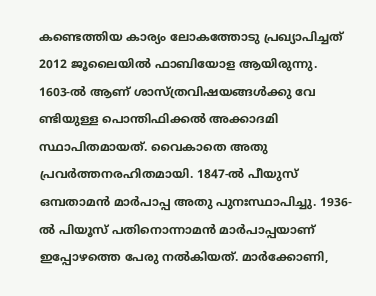കണ്ടെത്തിയ കാര്യം ലോകത്തോടു പ്രഖ്യാപിച്ചത് 2012 ജൂലൈയില്‍ ഫാബിയോള ആയിരുന്നു.
1603-ല്‍ ആണ് ശാസ്ത്രവിഷയങ്ങള്‍ക്കു വേ ണ്ടിയുള്ള പൊന്തിഫിക്കല്‍ അക്കാദമി സ്ഥാപിതമായത്. വൈകാതെ അതു പ്രവര്‍ത്തനരഹിതമായി. 1847-ല്‍ പീയുസ് ഒമ്പതാമന്‍ മാര്‍പാപ്പ അതു പുനഃസ്ഥാപിച്ചു. 1936-ല്‍ പിയൂസ് പതിനൊന്നാമന്‍ മാര്‍പാപ്പയാണ് ഇപ്പോഴത്തെ പേരു നല്‍കിയത്. മാര്‍ക്കോണി,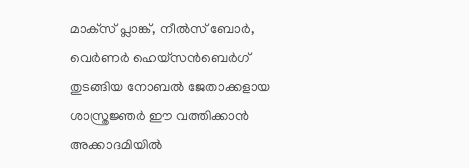മാക്‌സ് പ്ലാങ്ക്, നീല്‍സ് ബോര്‍, വെര്‍ണര്‍ ഹെയ്‌സന്‍ബെര്‍ഗ് തുടങ്ങിയ നോബല്‍ ജേതാക്കളായ ശാസ്ത്രജ്ഞര്‍ ഈ വത്തിക്കാന്‍ അക്കാദമിയില്‍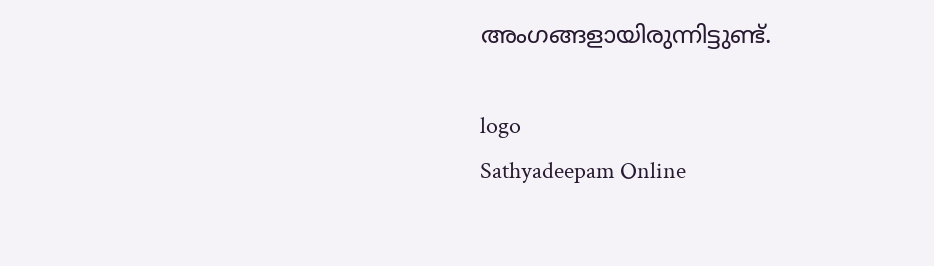അംഗങ്ങളായിരുന്നിട്ടുണ്ട്.

logo
Sathyadeepam Online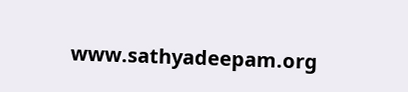www.sathyadeepam.org